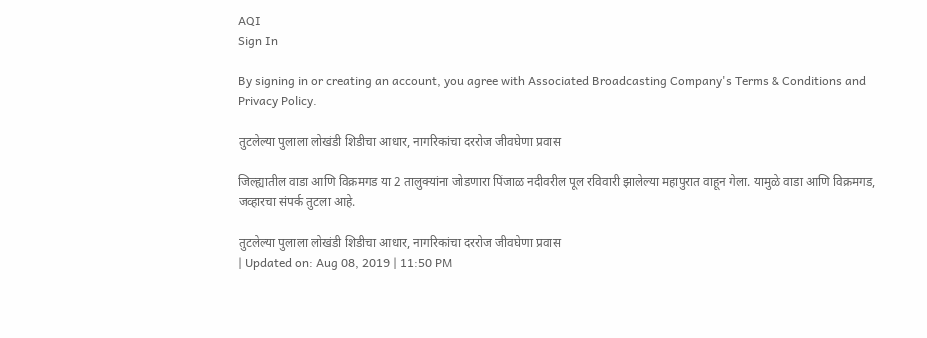AQI
Sign In

By signing in or creating an account, you agree with Associated Broadcasting Company's Terms & Conditions and Privacy Policy.

तुटलेल्या पुलाला लोखंडी शिडीचा आधार, नागरिकांचा दररोज जीवघेणा प्रवास

जिल्ह्यातील वाडा आणि विक्रमगड या 2 तालुक्यांना जोडणारा पिंजाळ नदीवरील पूल रविवारी झालेल्या महापुरात वाहून गेला. यामुळे वाडा आणि विक्रमगड, जव्हारचा संपर्क तुटला आहे.

तुटलेल्या पुलाला लोखंडी शिडीचा आधार, नागरिकांचा दररोज जीवघेणा प्रवास
| Updated on: Aug 08, 2019 | 11:50 PM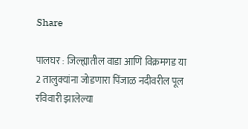Share

पालघर : जिल्ह्यातील वाडा आणि विक्रमगड या 2 तालुक्यांना जोडणारा पिंजाळ नदीवरील पूल रविवारी झालेल्या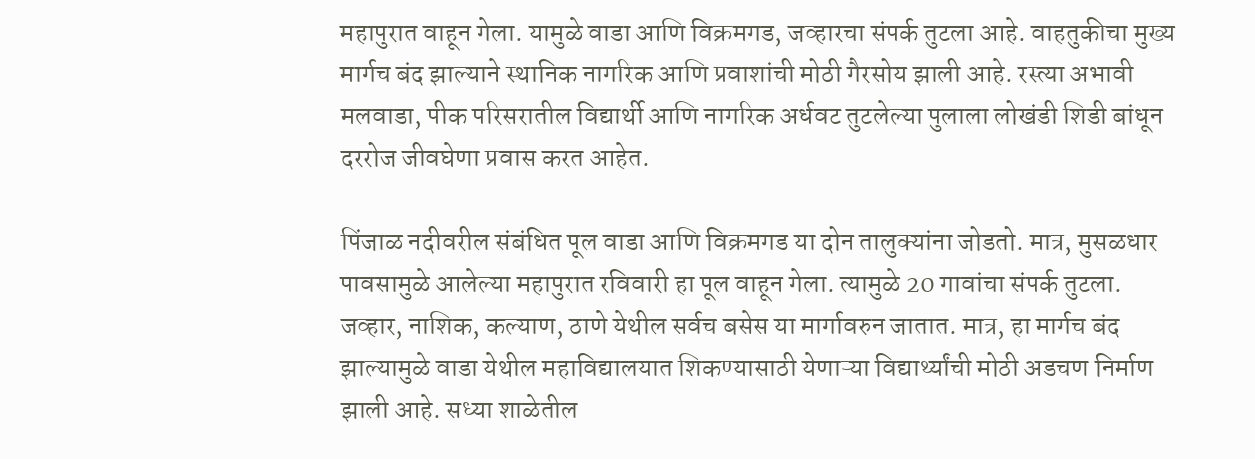महापुरात वाहून गेला. यामुळे वाडा आणि विक्रमगड, जव्हारचा संपर्क तुटला आहे. वाहतुकीचा मुख्य मार्गच बंद झाल्याने स्थानिक नागरिक आणि प्रवाशांची मोठी गैरसोय झाली आहे. रस्त्या अभावी मलवाडा, पीक परिसरातील विद्यार्थी आणि नागरिक अर्धवट तुटलेल्या पुलाला लोखंडी शिडी बांधून दररोज जीवघेणा प्रवास करत आहेत.

पिंजाळ नदीवरील संबंधित पूल वाडा आणि विक्रमगड या दोन तालुक्यांना जोडतो. मात्र, मुसळधार पावसामुळे आलेल्या महापुरात रविवारी हा पूल वाहून गेला. त्यामुळे 20 गावांचा संपर्क तुटला. जव्हार, नाशिक, कल्याण, ठाणे येथील सर्वच बसेस या मार्गावरुन जातात. मात्र, हा मार्गच बंद झाल्यामुळे वाडा येथील महाविद्यालयात शिकण्यासाठी येणाऱ्या विद्यार्थ्यांची मोठी अडचण निर्माण झाली आहे. सध्या शाळेतील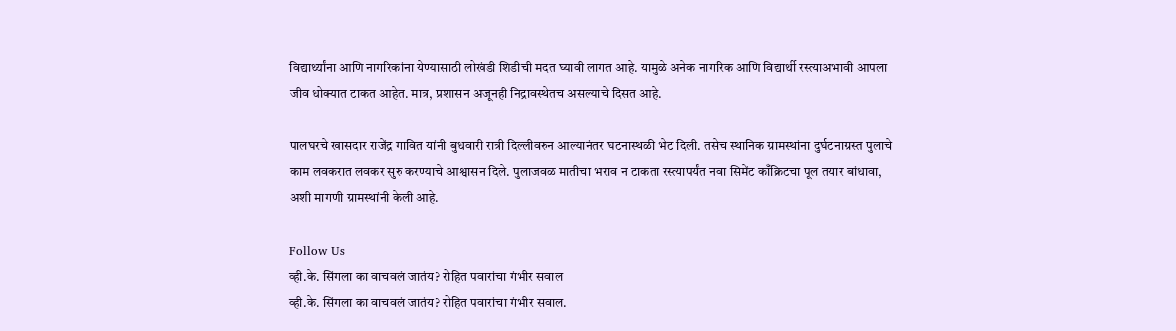विद्यार्थ्यांना आणि नागरिकांना येण्यासाठी लोखंडी शिडीची मदत घ्यावी लागत आहे. यामुळे अनेक नागरिक आणि विद्यार्थी रस्त्याअभावी आपला जीव धोक्यात टाकत आहेत. मात्र, प्रशासन अजूनही निद्रावस्थेतच असल्याचे दिसत आहे.

पालघरचे खासदार राजेंद्र गावित यांनी बुधवारी रात्री दिल्लीवरुन आल्यानंतर घटनास्थळी भेट दिली. तसेच स्थानिक ग्रामस्थांना दुर्घटनाग्रस्त पुलाचे काम लवकरात लवकर सुरु करण्याचे आश्वासन दिले. पुलाजवळ मातीचा भराव न टाकता रस्त्यापर्यंत नवा सिमेंट काँक्रिटचा पूल तयार बांधावा, अशी मागणी ग्रामस्थांनी केली आहे.

Follow Us
व्ही.के. सिंगला का वाचवलं जातंय? रोहित पवारांचा गंभीर सवाल
व्ही.के. सिंगला का वाचवलं जातंय? रोहित पवारांचा गंभीर सवाल.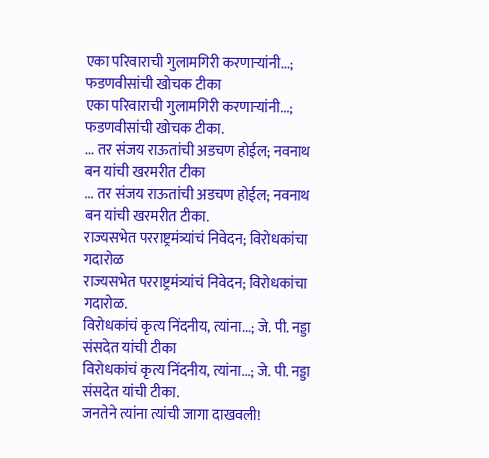एका परिवाराची गुलामगिरी करणाऱ्यांनी...; फडणवीसांची खोचक टीका
एका परिवाराची गुलामगिरी करणाऱ्यांनी...; फडणवीसांची खोचक टीका.
... तर संजय राऊतांची अडचण होईल; नवनाथ बन यांची खरमरीत टीका
... तर संजय राऊतांची अडचण होईल; नवनाथ बन यांची खरमरीत टीका.
राज्यसभेत परराष्ट्रमंत्र्यांचं निवेदन; विरोधकांचा गदारोळ
राज्यसभेत परराष्ट्रमंत्र्यांचं निवेदन; विरोधकांचा गदारोळ.
विरोधकांचं कृत्य निंदनीय, त्यांना...; जे. पी. नड्डा संसदेत यांची टीका
विरोधकांचं कृत्य निंदनीय, त्यांना...; जे. पी. नड्डा संसदेत यांची टीका.
जनतेने त्यांना त्यांची जागा दाखवली!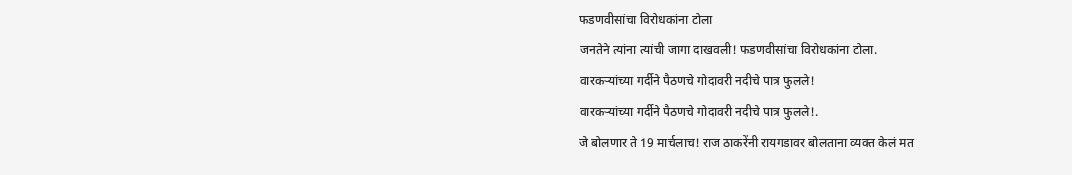फडणवीसांचा विरोधकांना टोला
जनतेने त्यांना त्यांची जागा दाखवली! फडणवीसांचा विरोधकांना टोला.
वारकऱ्यांच्या गर्दीने पैठणचे गोदावरी नदीचे पात्र फुलले!
वारकऱ्यांच्या गर्दीने पैठणचे गोदावरी नदीचे पात्र फुलले!.
जे बोलणार ते 19 मार्चलाच! राज ठाकरेंनी रायगडावर बोलताना व्यक्त केलं मत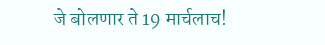जे बोलणार ते 19 मार्चलाच!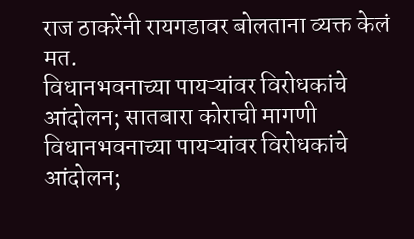राज ठाकरेंनी रायगडावर बोलताना व्यक्त केलं मत.
विधानभवनाच्या पायऱ्यांवर विरोधकांचे आंदोलन; सातबारा कोराची मागणी
विधानभवनाच्या पायऱ्यांवर विरोधकांचे आंदोलन;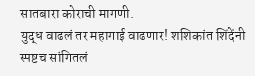सातबारा कोराची मागणी.
युद्ध वाढलं तर महागाई वाढणार! शशिकांत शिंदेंनी स्पष्टच सांगितलं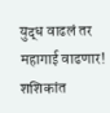युद्ध वाढलं तर महागाई वाढणार! शशिकांत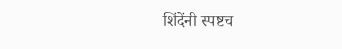शिंदेंनी स्पष्टच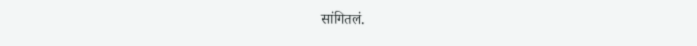सांगितलं.